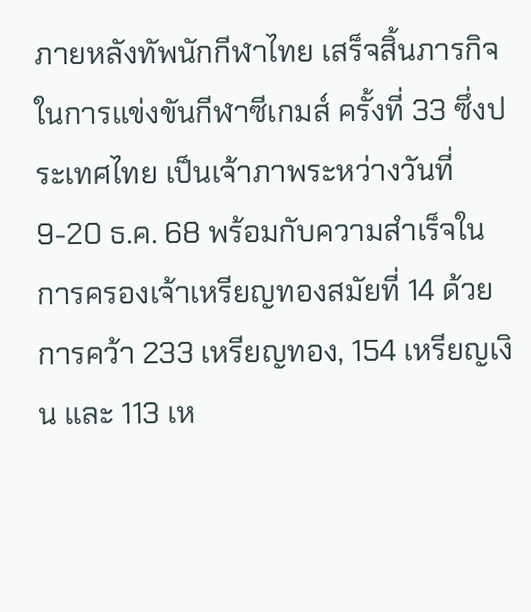ภายหลังทัพนักกีฬาไทย เสร็จสิ้นภารกิจในการแข่งขันกีฬาซีเกมส์ ครั้งที่ 33 ซึ่งประเทศไทย เป็นเจ้าภาพระหว่างวันที่ 9-20 ธ.ค. 68 พร้อมกับความสำเร็จในการครองเจ้าเหรียญทองสมัยที่ 14 ด้วยการคว้า 233 เหรียญทอง, 154 เหรียญเงิน และ 113 เห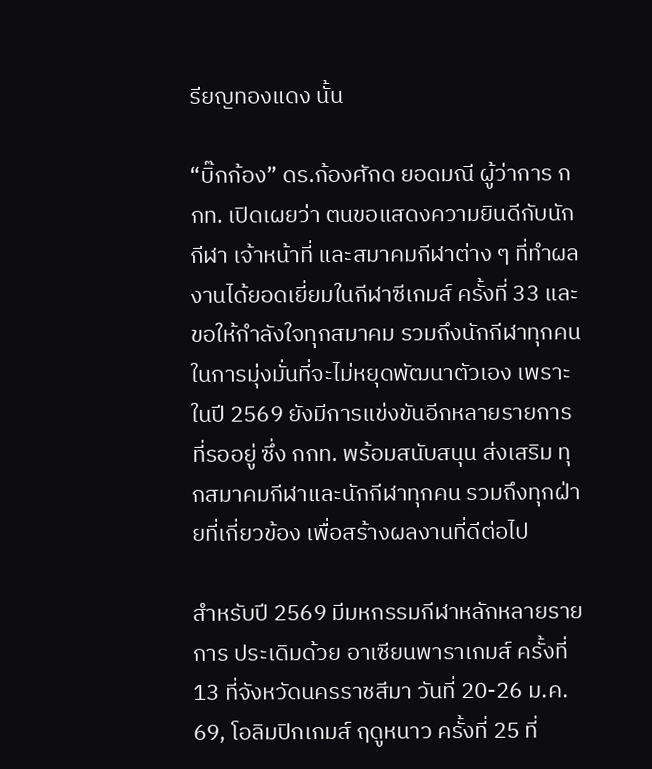รียญทองแดง นั้น

“บิ๊กก้อง” ดร.ก้องศักด ยอดมณี ผู้ว่าการ กกท. เปิดเผยว่า ตนขอแสดงความยินดีกับนักกีฬา เจ้าหน้าที่ และสมาคมกีฬาต่าง ๆ ที่ทำผลงานได้ยอดเยี่ยมในกีฬาซีเกมส์ ครั้งที่ 33 และขอให้กำลังใจทุกสมาคม รวมถึงนักกีฬาทุกคนในการมุ่งมั่นที่จะไม่หยุดพัฒนาตัวเอง เพราะในปี 2569 ยังมีการแข่งขันอีกหลายรายการที่รออยู่ ซึ่ง กกท. พร้อมสนับสนุน ส่งเสริม ทุกสมาคมกีฬาและนักกีฬาทุกคน รวมถึงทุกฝ่ายที่เกี่ยวข้อง เพื่อสร้างผลงานที่ดีต่อไป

สำหรับปี 2569 มีมหกรรมกีฬาหลักหลายรายการ ประเดิมด้วย อาเซียนพาราเกมส์ ครั้งที่ 13 ที่จังหวัดนครราชสีมา วันที่ 20-26 ม.ค. 69, โอลิมปิกเกมส์ ฤดูหนาว ครั้งที่ 25 ที่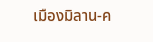เมืองมิลาน-ค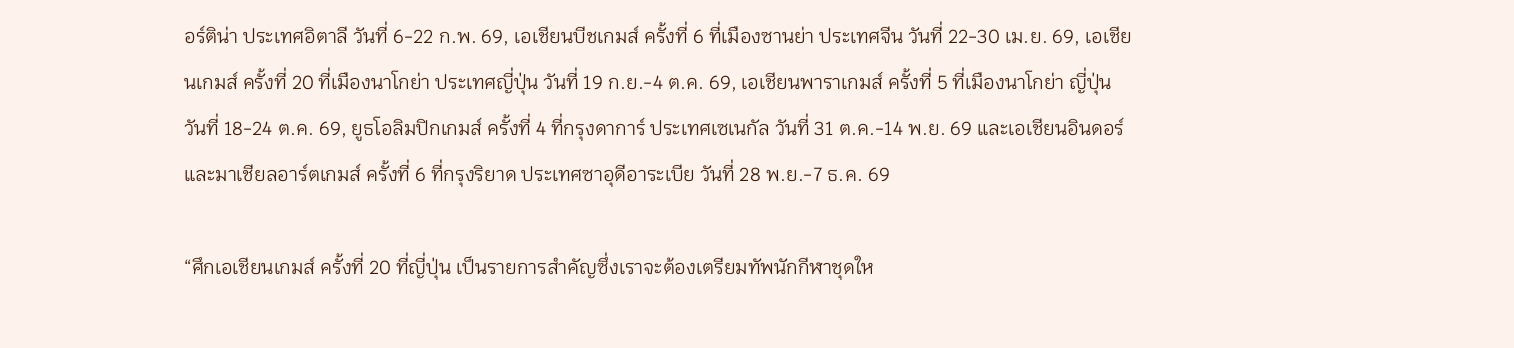อร์ติน่า ประเทศอิตาลี วันที่ 6-22 ก.พ. 69, เอเชียนบีชเกมส์ ครั้งที่ 6 ที่เมืองซานย่า ประเทศจีน วันที่ 22-30 เม.ย. 69, เอเชียนเกมส์ ครั้งที่ 20 ที่เมืองนาโกย่า ประเทศญี่ปุ่น วันที่ 19 ก.ย.-4 ต.ค. 69, เอเชียนพาราเกมส์ ครั้งที่ 5 ที่เมืองนาโกย่า ญี่ปุ่น วันที่ 18-24 ต.ค. 69, ยูธโอลิมปิกเกมส์ ครั้งที่ 4 ที่กรุงดาการ์ ประเทศเซเนกัล วันที่ 31 ต.ค.-14 พ.ย. 69 และเอเชียนอินดอร์และมาเชียลอาร์ตเกมส์ ครั้งที่ 6 ที่กรุงริยาด ประเทศซาอุดีอาระเบีย วันที่ 28 พ.ย.-7 ธ.ค. 69

“ศึกเอเชียนเกมส์ ครั้งที่ 20 ที่ญี่ปุ่น เป็นรายการสำคัญซึ่งเราจะต้องเตรียมทัพนักกีฬาชุดให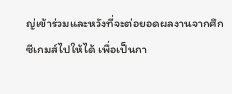ญ่เข้าร่วมและหวังที่จะต่อยอดผลงานจากศึกซีเกมส์ไปให้ได้ เพื่อเป็นกา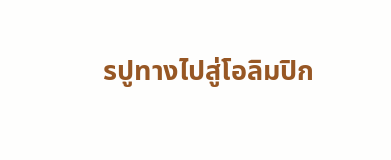รปูทางไปสู่โอลิมปิก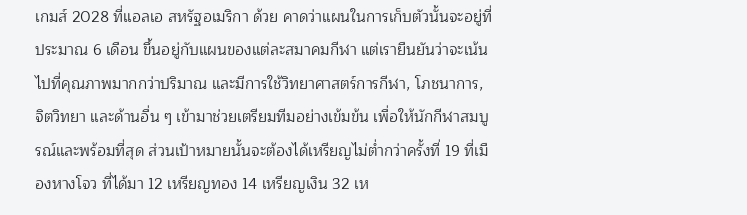เกมส์ 2028 ที่แอลเอ สหรัฐอเมริกา ด้วย คาดว่าแผนในการเก็บตัวนั้นจะอยู่ที่ประมาณ 6 เดือน ขึ้นอยู่กับแผนของแต่ละสมาคมกีฬา แต่เรายืนยันว่าจะเน้นไปที่คุณภาพมากกว่าปริมาณ และมีการใช้วิทยาศาสตร์การกีฬา, โภชนาการ, จิตวิทยา และด้านอื่น ๆ เข้ามาช่วยเตรียมทีมอย่างเข้มข้น เพื่อให้นักกีฬาสมบูรณ์และพร้อมที่สุด ส่วนเป้าหมายนั้นจะต้องได้เหรียญไม่ต่ำกว่าครั้งที่ 19 ที่เมืองหางโจว ที่ได้มา 12 เหรียญทอง 14 เหรียญเงิน 32 เห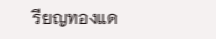รียญทองแด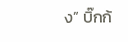ง” บิ๊กก้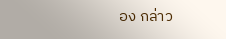อง กล่าว